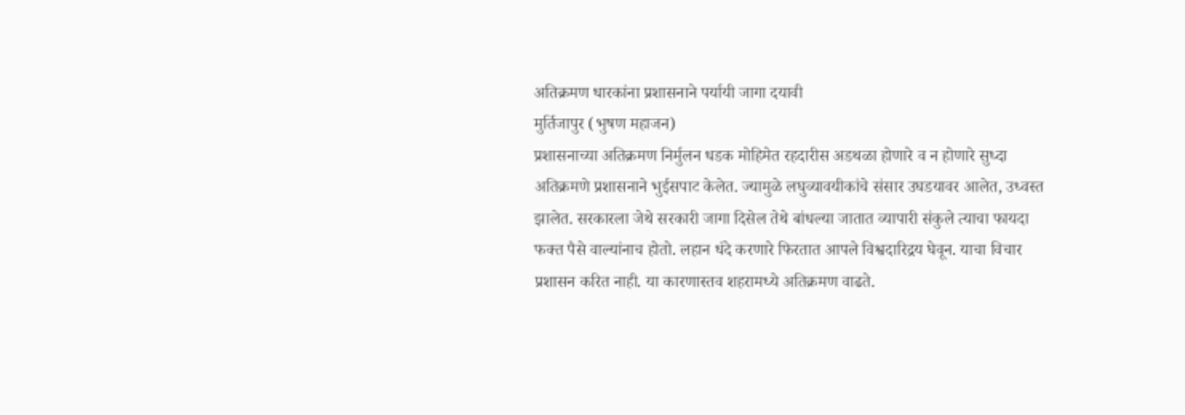अतिक्रमण धारकांना प्रशासनाने पर्यायी जागा दयावी
मुर्तिजापुर (भुषण महाजन)
प्रशासनाच्या अतिक्रमण निर्मुलन धडक मोहिमेत रहदारीस अडथळा होणारे व न होणारे सुध्दा अतिक्रमणे प्रशासनाने भुईसपाट केलेत. ज्यामुळे लघुव्यावयीकांचे संसार उघडयावर आलेत, उध्वस्त झालेत. सरकारला जेथे सरकारी जागा दिसेल तेथे बांधल्या जातात व्यापारी संकुले त्याचा फायदा फक्त पैसे वाल्यांनाच होतो. लहान धंदे करणारे फिरतात आपले विश्वदारिद्रय घेवून. याचा विचार प्रशासन करित नाही. या कारणास्तव शहरामध्ये अतिक्रमण वाढते.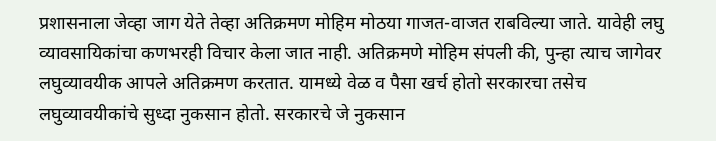प्रशासनाला जेव्हा जाग येते तेव्हा अतिक्रमण मोहिम मोठया गाजत-वाजत राबविल्या जाते. यावेही लघु व्यावसायिकांचा कणभरही विचार केला जात नाही. अतिक्रमणे मोहिम संपली की, पुन्हा त्याच जागेवर लघुव्यावयीक आपले अतिक्रमण करतात. यामध्ये वेळ व पैसा खर्च होतो सरकारचा तसेच लघुव्यावयीकांचे सुध्दा नुकसान होतो. सरकारचे जे नुकसान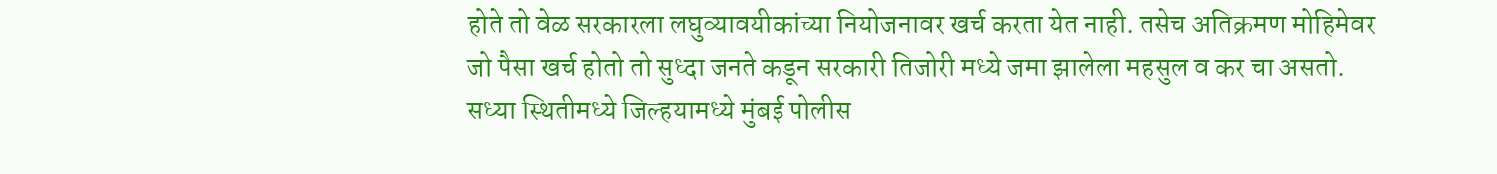होते तो वेळ सरकारला लघुव्यावयीकांच्या नियोजनावर खर्च करता येत नाही. तसेच अतिक्रमण मोहिमेवर जो पैसा खर्च होतो तो सुध्दा जनते कडून सरकारी तिजोरी मध्ये जमा झालेला महसुल व कर चा असतो. सध्या स्थितीमध्ये जिल्हयामध्ये मुंबई पोलीस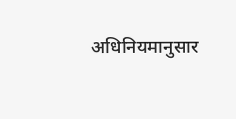अधिनियमानुसार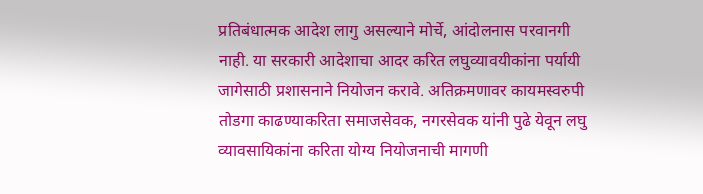प्रतिबंधात्मक आदेश लागु असल्याने मोर्चे, आंदोलनास परवानगी नाही. या सरकारी आदेशाचा आदर करित लघुव्यावयीकांना पर्यायी जागेसाठी प्रशासनाने नियोजन करावे. अतिक्रमणावर कायमस्वरुपी तोडगा काढण्याकरिता समाजसेवक, नगरसेवक यांनी पुढे येवून लघु व्यावसायिकांना करिता योग्य नियोजनाची मागणी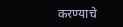करण्याचे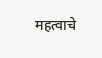महत्वाचे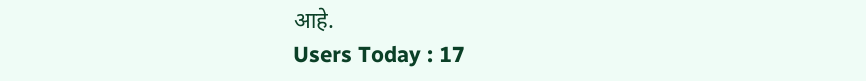आहे.
Users Today : 17